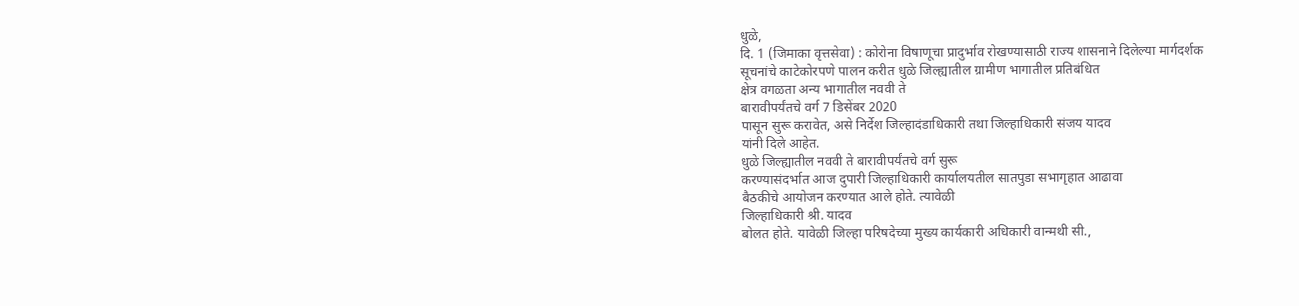धुळे,
दि. 1 (जिमाका वृत्तसेवा) : कोरोना विषाणूचा प्रादुर्भाव रोखण्यासाठी राज्य शासनाने दिलेल्या मार्गदर्शक
सूचनांचे काटेकोरपणे पालन करीत धुळे जिल्ह्यातील ग्रामीण भागातील प्रतिबंधित
क्षेत्र वगळता अन्य भागातील नववी ते
बारावीपर्यंतचे वर्ग 7 डिसेंबर 2020
पासून सुरू करावेत, असे निर्देश जिल्हादंडाधिकारी तथा जिल्हाधिकारी संजय यादव
यांनी दिले आहेत.
धुळे जिल्ह्यातील नववी ते बारावीपर्यंतचे वर्ग सुरू
करण्यासंदर्भात आज दुपारी जिल्हाधिकारी कार्यालयतील सातपुडा सभागृहात आढावा
बैठकीचे आयोजन करण्यात आले होते. त्यावेळी
जिल्हाधिकारी श्री. यादव
बोलत होते. यावेळी जिल्हा परिषदेच्या मुख्य कार्यकारी अधिकारी वान्मथी सी.,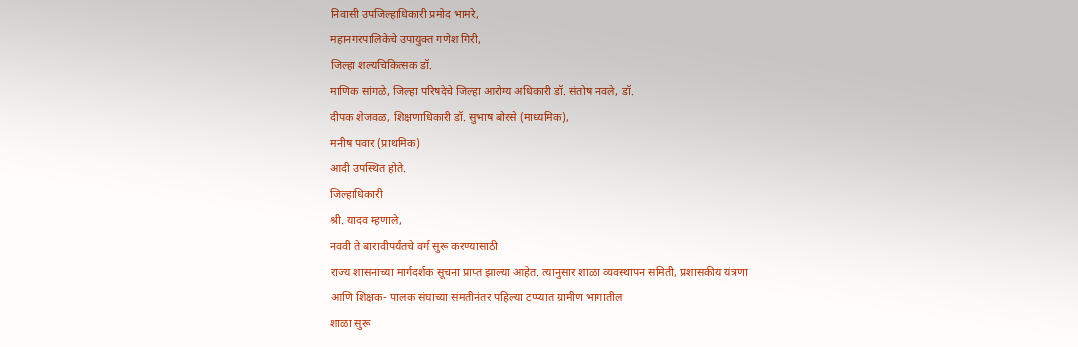निवासी उपजिल्हाधिकारी प्रमोद भामरे,
महानगरपालिकेचे उपायुक्त गणेश गिरी,
जिल्हा शल्यचिकित्सक डॉ.
माणिक सांगळे, जिल्हा परिषदेचे जिल्हा आरोग्य अधिकारी डॉ. संतोष नवले, डॉ.
दीपक शेजवळ, शिक्षणाधिकारी डॉ. सुभाष बोरसे (माध्यमिक),
मनीष पवार (प्राथमिक)
आदी उपस्थित होते.
जिल्हाधिकारी
श्री. यादव म्हणाले,
नववी ते बारावीपर्यंतचे वर्ग सुरू करण्यासाठी
राज्य शासनाच्या मार्गदर्शक सूचना प्राप्त झाल्या आहेत. त्यानुसार शाळा व्यवस्थापन समिती, प्रशासकीय यंत्रणा आणि शिक्षक- पालक संघाच्या संमतीनंतर पहिल्या टप्प्यात ग्रामीण भागातील
शाळा सुरू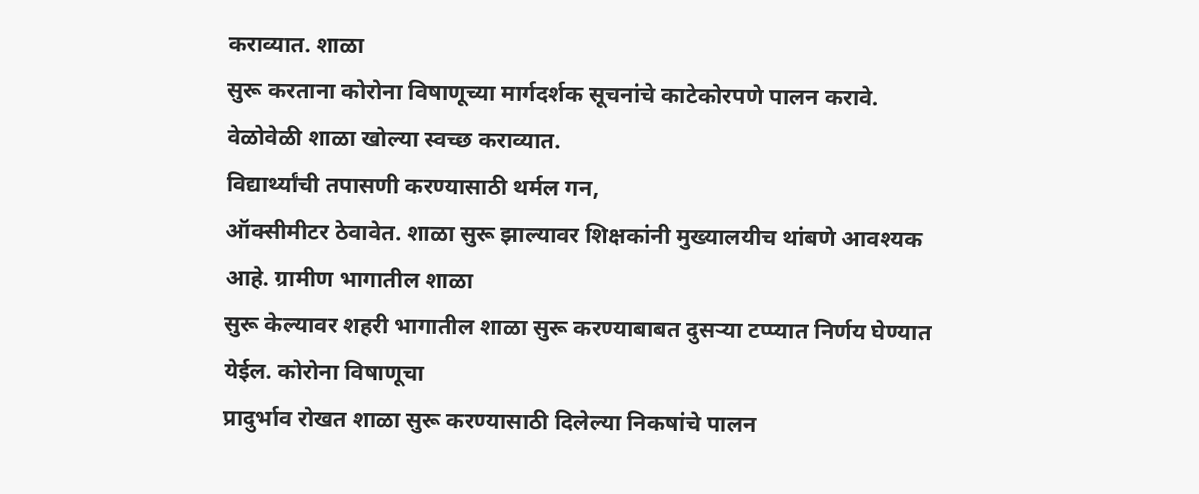कराव्यात. शाळा
सुरू करताना कोरोना विषाणूच्या मार्गदर्शक सूचनांचे काटेकोरपणे पालन करावे.
वेळोवेळी शाळा खोल्या स्वच्छ कराव्यात.
विद्यार्थ्यांची तपासणी करण्यासाठी थर्मल गन,
ऑक्सीमीटर ठेवावेत. शाळा सुरू झाल्यावर शिक्षकांनी मुख्यालयीच थांबणे आवश्यक
आहे. ग्रामीण भागातील शाळा
सुरू केल्यावर शहरी भागातील शाळा सुरू करण्याबाबत दुसऱ्या टप्प्यात निर्णय घेण्यात
येईल. कोरोना विषाणूचा
प्रादुर्भाव रोखत शाळा सुरू करण्यासाठी दिलेल्या निकषांचे पालन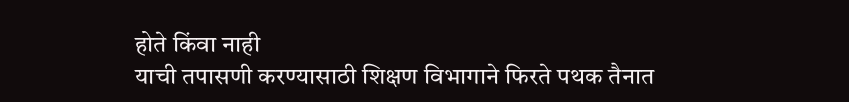होते किंवा नाही
याची तपासणी करण्यासाठी शिक्षण विभागाने फिरते पथक तैनात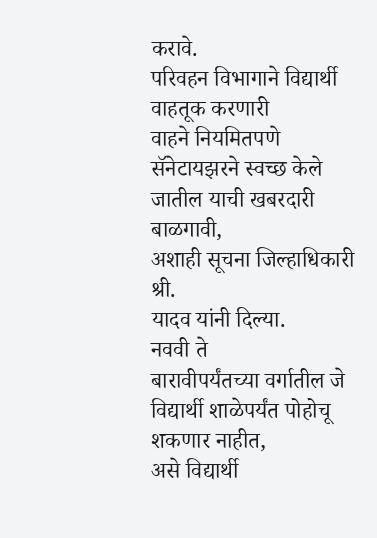करावे.
परिवहन विभागाने विद्यार्थी वाहतूक करणारी
वाहने नियमितपणे सॅनेटायझरने स्वच्छ केले जातील याची खबरदारी बाळगावी,
अशाही सूचना जिल्हाधिकारी श्री.
यादव यांनी दिल्या.
नववी ते
बारावीपर्यंतच्या वर्गातील जे विद्यार्थी शाळेपर्यंत पोहोचू शकणार नाहीत,
असे विद्यार्थी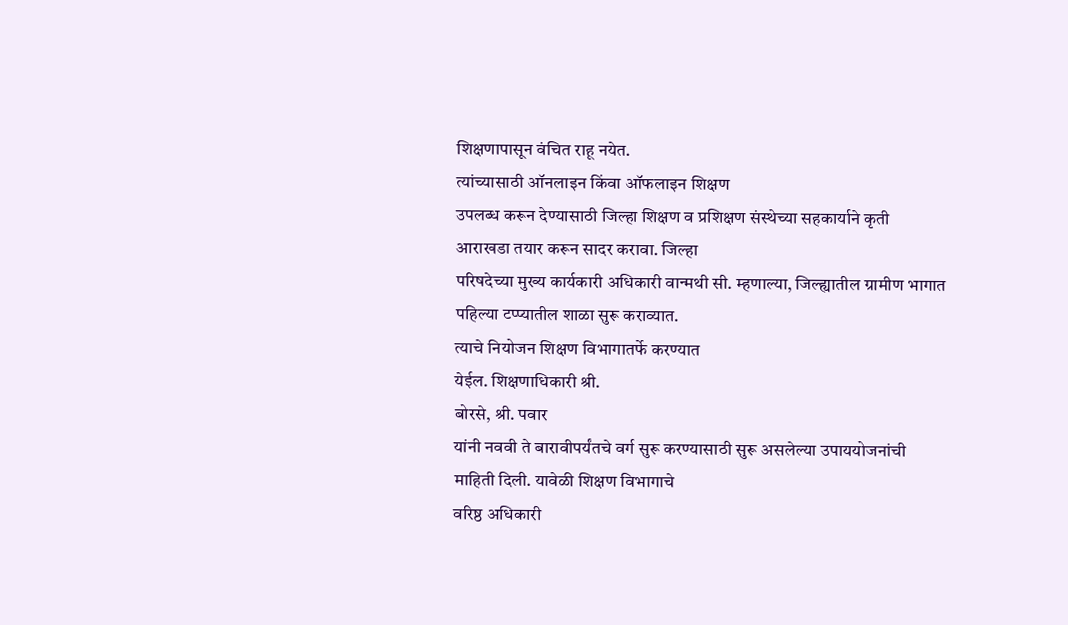शिक्षणापासून वंचित राहू नयेत.
त्यांच्यासाठी ऑनलाइन किंवा ऑफलाइन शिक्षण
उपलब्ध करून देण्यासाठी जिल्हा शिक्षण व प्रशिक्षण संस्थेच्या सहकार्याने कृती
आराखडा तयार करून सादर करावा. जिल्हा
परिषदेच्या मुख्य कार्यकारी अधिकारी वान्मथी सी. म्हणाल्या, जिल्ह्यातील ग्रामीण भागात पहिल्या टप्प्यातील शाळा सुरू कराव्यात.
त्याचे नियोजन शिक्षण विभागातर्फे करण्यात
येईल. शिक्षणाधिकारी श्री.
बोरसे, श्री. पवार
यांनी नववी ते बारावीपर्यंतचे वर्ग सुरू करण्यासाठी सुरू असलेल्या उपाययोजनांची
माहिती दिली. यावेळी शिक्षण विभागाचे
वरिष्ठ अधिकारी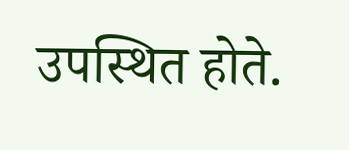उपस्थित होते.